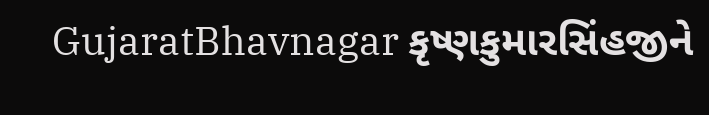GujaratBhavnagar કૃષ્ણકુમારસિંહજીને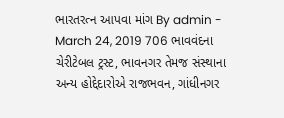ભારતરત્ન આપવા માંગ By admin - March 24, 2019 706 ભાવવંદના ચેરીટેબલ ટ્રસ્ટ, ભાવનગર તેમજ સંસ્થાના અન્ય હોદ્દેદારોએ રાજભવન, ગાંધીનગર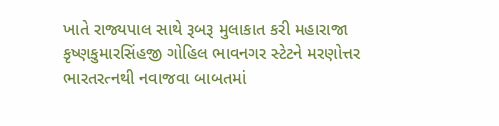ખાતે રાજ્યપાલ સાથે રૂબરૂ મુલાકાત કરી મહારાજા કૃષ્ણકુમારસિંહજી ગોહિલ ભાવનગર સ્ટેટને મરણોત્તર ભારતરત્નથી નવાજવા બાબતમાં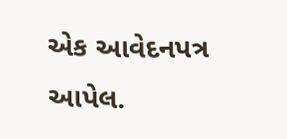એક આવેદનપત્ર આપેલ.